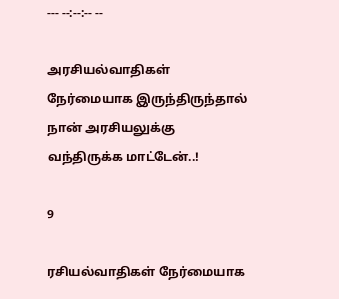--- --:--:-- --

அரசியல்வாதிகள் நேர்மையாக இருந்திருந்தால் நான் அரசியலுக்கு வந்திருக்க மாட்டேன்..!

9

ரசியல்வாதிகள் நேர்மையாக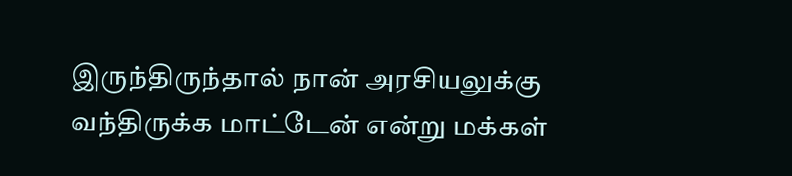இருந்திருந்தால் நான் அரசியலுக்கு வந்திருக்க மாட்டேன் என்று மக்கள்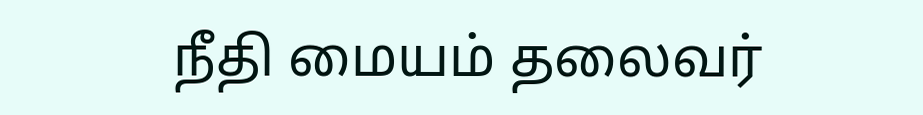நீதி மையம் தலைவர்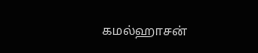கமல்ஹாசன்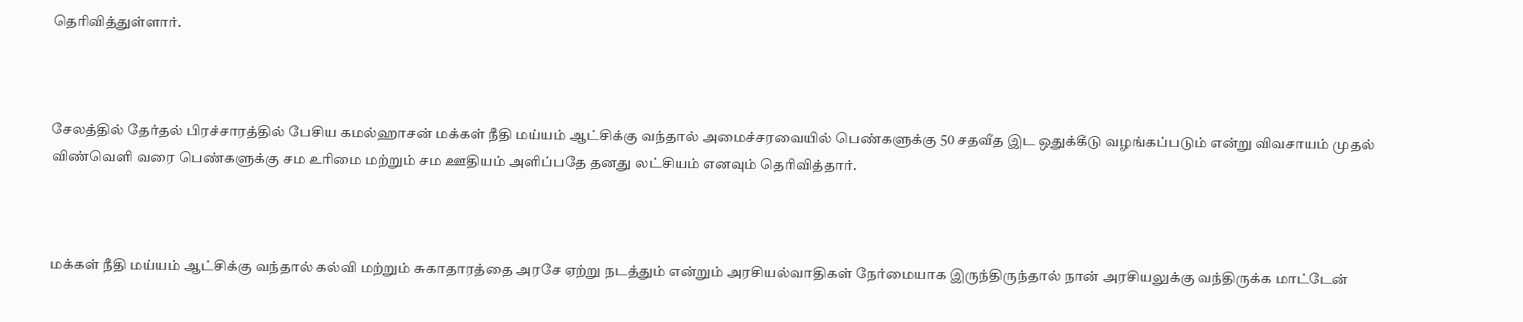தெரிவித்துள்ளார்.



சேலத்தில் தேர்தல் பிரச்சாரத்தில் பேசிய கமல்ஹாசன் மக்கள் நீதி மய்யம் ஆட்சிக்கு வந்தால் அமைச்சரவையில் பெண்களுக்கு 50 சதவீத இட ஒதுக்கீடு வழங்கப்படும் என்று விவசாயம் முதல் விண்வெளி வரை பெண்களுக்கு சம உரிமை மற்றும் சம ஊதியம் அளிப்பதே தனது லட்சியம் எனவும் தெரிவித்தார்.



மக்கள் நீதி மய்யம் ஆட்சிக்கு வந்தால் கல்வி மற்றும் சுகாதாரத்தை அரசே ஏற்று நடத்தும் என்றும் அரசியல்வாதிகள் நேர்மையாக இருந்திருந்தால் நான் அரசியலுக்கு வந்திருக்க மாட்டேன்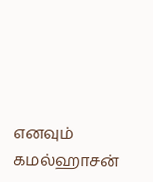எனவும் கமல்ஹாசன்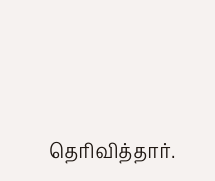தெரிவித்தார்.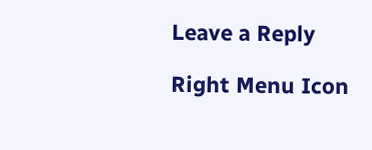Leave a Reply

Right Menu Icon